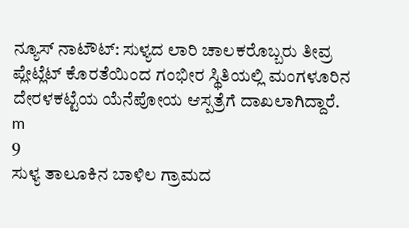ನ್ಯೂಸ್ ನಾಟೌಟ್: ಸುಳ್ಯದ ಲಾರಿ ಚಾಲಕರೊಬ್ಬರು ತೀವ್ರ ಪ್ಲೇಟ್ಲೆಟ್ ಕೊರತೆಯಿಂದ ಗಂಭೀರ ಸ್ಥಿತಿಯಲ್ಲಿ ಮಂಗಳೂರಿನ ದೇರಳಕಟ್ಟೆಯ ಯೆನೆಪೋಯ ಆಸ್ಪತ್ರೆಗೆ ದಾಖಲಾಗಿದ್ದಾರೆ.
m
9
ಸುಳ್ಯ ತಾಲೂಕಿನ ಬಾಳಿಲ ಗ್ರಾಮದ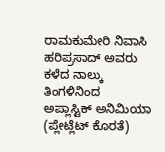ರಾಮಕುಮೇರಿ ನಿವಾಸಿ ಹರಿಪ್ರಸಾದ್ ಅವರು ಕಳೆದ ನಾಲ್ಕು ತಿಂಗಳಿನಿಂದ ಅಪ್ಲಾಸ್ಟಿಕ್ ಅನಿಮಿಯಾ (ಪ್ಲೇಟ್ಲೆಟ್ ಕೊರತೆ)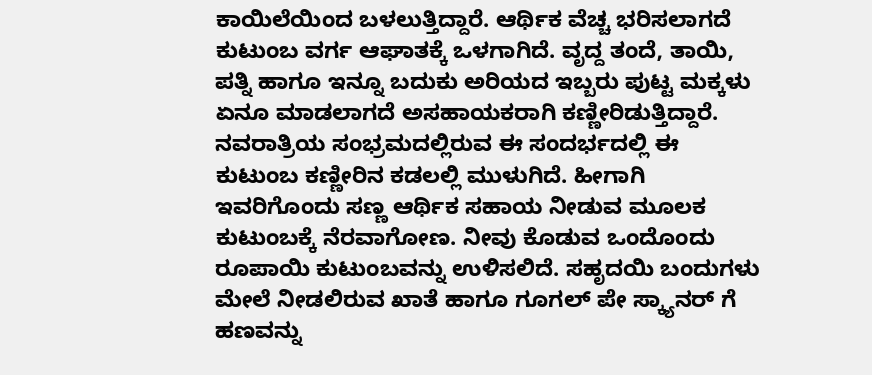ಕಾಯಿಲೆಯಿಂದ ಬಳಲುತ್ತಿದ್ದಾರೆ. ಆರ್ಥಿಕ ವೆಚ್ಚ ಭರಿಸಲಾಗದೆ ಕುಟುಂಬ ವರ್ಗ ಆಘಾತಕ್ಕೆ ಒಳಗಾಗಿದೆ. ವೃದ್ದ ತಂದೆ, ತಾಯಿ, ಪತ್ನಿ ಹಾಗೂ ಇನ್ನೂ ಬದುಕು ಅರಿಯದ ಇಬ್ಬರು ಪುಟ್ಟ ಮಕ್ಕಳು ಏನೂ ಮಾಡಲಾಗದೆ ಅಸಹಾಯಕರಾಗಿ ಕಣ್ಣೀರಿಡುತ್ತಿದ್ದಾರೆ. ನವರಾತ್ರಿಯ ಸಂಭ್ರಮದಲ್ಲಿರುವ ಈ ಸಂದರ್ಭದಲ್ಲಿ ಈ ಕುಟುಂಬ ಕಣ್ಣೀರಿನ ಕಡಲಲ್ಲಿ ಮುಳುಗಿದೆ. ಹೀಗಾಗಿ ಇವರಿಗೊಂದು ಸಣ್ಣ ಆರ್ಥಿಕ ಸಹಾಯ ನೀಡುವ ಮೂಲಕ ಕುಟುಂಬಕ್ಕೆ ನೆರವಾಗೋಣ. ನೀವು ಕೊಡುವ ಒಂದೊಂದು ರೂಪಾಯಿ ಕುಟುಂಬವನ್ನು ಉಳಿಸಲಿದೆ. ಸಹೃದಯಿ ಬಂದುಗಳು ಮೇಲೆ ನೀಡಲಿರುವ ಖಾತೆ ಹಾಗೂ ಗೂಗಲ್ ಪೇ ಸ್ಕ್ಯಾನರ್ ಗೆ ಹಣವನ್ನು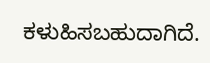ಕಳುಹಿಸಬಹುದಾಗಿದೆ.